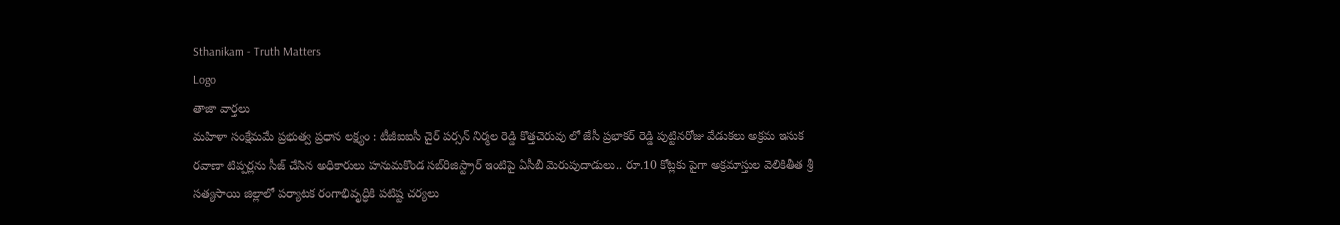Sthanikam - Truth Matters
Logo
తాజా వార్తలు
మహిళా సంక్షేమమే ప్రభుత్వ ప్రధాన లక్ష్యం : టీజీఐఐసీ చైర్ పర్సన్ నిర్మల రెడ్డి కొత్తచెరువు లో జేసీ ప్రభాకర్ రెడ్డి పుట్టినరోజు వేడుకలు అక్రమ ఇసుక రవాణా టిప్పర్లను సీజ్ చేసిన అధికారులు హనుమకొండ సబ్‌రిజిస్ట్రార్ ఇంటిపై ఏసీబీ మెరుపుదాడులు.. రూ.10 కోట్లకు పైగా అక్రమాస్తుల వెలికితీత శ్రీ సత్యసాయి జిల్లాలో పర్యాటక రంగాభివృద్ధికి పటిష్ట చర్యలు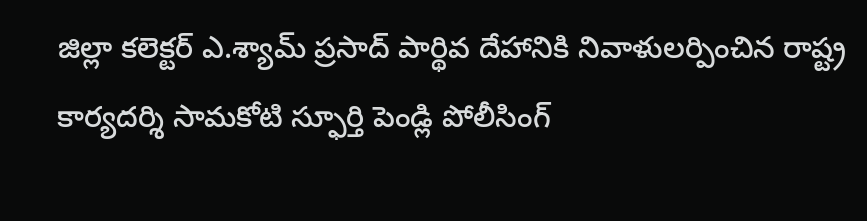జిల్లా కలెక్టర్ ఎ.శ్యామ్ ప్రసాద్ పార్థివ దేహానికి నివాళులర్పించిన రాష్ట్ర కార్యదర్శి సామకోటి స్ఫూర్తి పెండ్లి పోలీసింగ్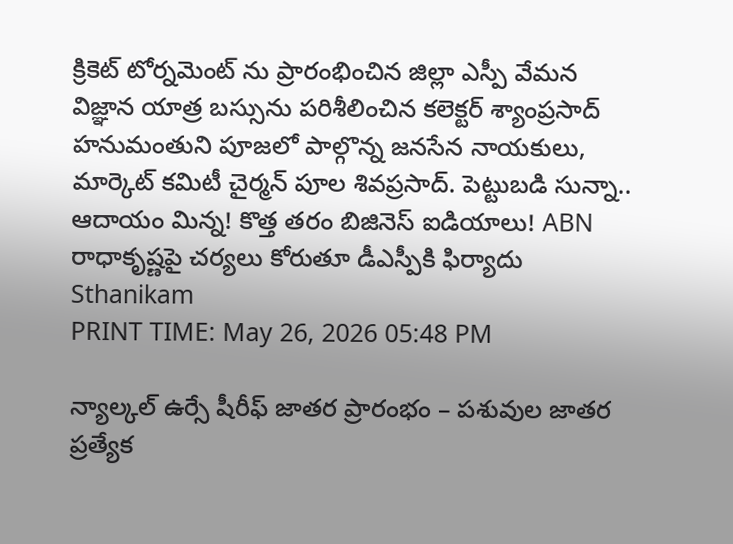క్రికెట్ టోర్నమెంట్ ను ప్రారంభించిన జిల్లా ఎస్పీ వేమన విజ్ఞాన యాత్ర బస్సును పరిశీలించిన కలెక్టర్ శ్యాంప్రసాద్ హనుమంతుని పూజలో పాల్గొన్న జనసేన నాయకులు, మార్కెట్ కమిటీ చైర్మన్ పూల శివప్రసాద్. పెట్టుబడి సున్నా.. ఆదాయం మిన్న! కొత్త తరం బిజినెస్ ఐడియాలు! ABN రాధాకృష్ణపై చర్యలు కోరుతూ డీఎస్పీకి ఫిర్యాదు
Sthanikam
PRINT TIME: May 26, 2026 05:48 PM

న్యాల్కల్ ఉర్సే షీరీఫ్ జాతర ప్రారంభం – పశువుల జాతర ప్రత్యేక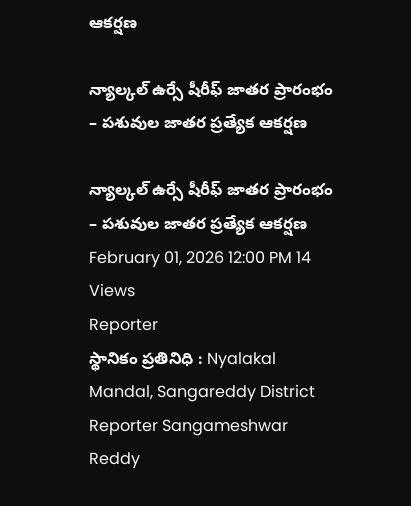ఆకర్షణ

న్యాల్కల్ ఉర్సే షీరీఫ్ జాతర ప్రారంభం – పశువుల జాతర ప్రత్యేక ఆకర్షణ

న్యాల్కల్ ఉర్సే షీరీఫ్ జాతర ప్రారంభం – పశువుల జాతర ప్రత్యేక ఆకర్షణ
February 01, 2026 12:00 PM 14 Views
Reporter
స్థానికం ప్రతినిధి : Nyalakal Mandal, Sangareddy District
Reporter Sangameshwar Reddy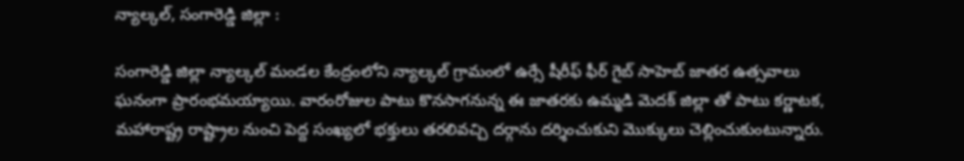న్యాల్కల్, సంగారెడ్డి జిల్లా :

సంగారెడ్డి జిల్లా న్యాల్కల్ మండల కేంద్రంలోని న్యాల్కల్ గ్రామంలో ఉర్సే షీరీఫ్ ఫీర్ గైబ్ సాహెబ్ జాతర ఉత్సవాలు ఘనంగా ప్రారంభమయ్యాయి. వారంరోజుల పాటు కొనసాగనున్న ఈ జాతరకు ఉమ్మడి మెదక్ జిల్లా తో పాటు కర్ణాటక, మహారాష్ట్ర రాష్ట్రాల నుంచి పెద్ద సంఖ్యలో భక్తులు తరలివచ్చి దర్గాను దర్శించుకుని మొక్కులు చెల్లించుకుంటున్నారు.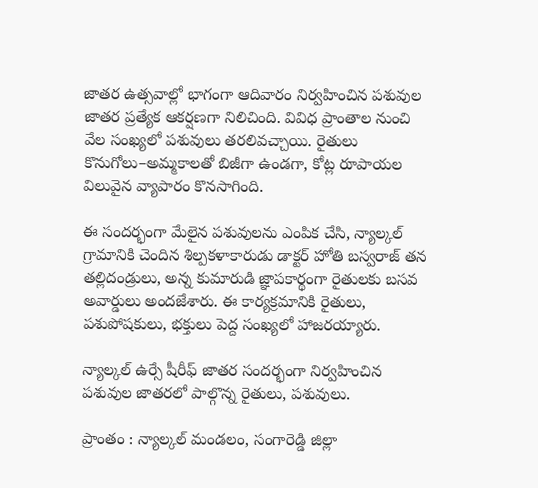జాతర ఉత్సవాల్లో భాగంగా ఆదివారం నిర్వహించిన పశువుల జాతర ప్రత్యేక ఆకర్షణగా నిలిచింది. వివిధ ప్రాంతాల నుంచి వేల సంఖ్యలో పశువులు తరలివచ్చాయి. రైతులు కొనుగోలు–అమ్మకాలతో బిజీగా ఉండగా, కోట్ల రూపాయల విలువైన వ్యాపారం కొనసాగింది.

ఈ సందర్భంగా మేలైన పశువులను ఎంపిక చేసి, న్యాల్కల్ గ్రామానికి చెందిన శిల్పకళాకారుడు డాక్టర్ హోతి బస్వరాజ్ తన తల్లిదండ్రులు, అన్న కుమారుడి జ్ఞాపకార్థంగా రైతులకు బసవ అవార్డులు అందజేశారు. ఈ కార్యక్రమానికి రైతులు, పశుపోషకులు, భక్తులు పెద్ద సంఖ్యలో హాజరయ్యారు.

న్యాల్కల్ ఉర్సే షీరీఫ్ జాతర సందర్భంగా నిర్వహించిన పశువుల జాతరలో పాల్గొన్న రైతులు, పశువులు.

ప్రాంతం : న్యాల్కల్ మండలం, సంగారెడ్డి జిల్లా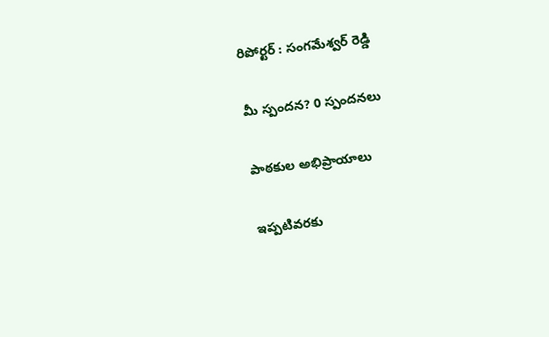రిపోర్టర్ : సంగమేశ్వర్ రెడ్డి

మీ స్పందన? 0 స్పందనలు

పాఠకుల అభిప్రాయాలు

ఇప్పటివరకు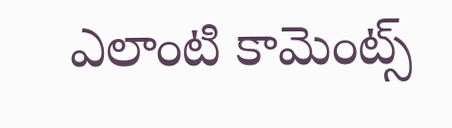ఎలాంటి కామెంట్స్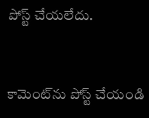పోస్ట్ చేయలేదు.


కామెంట్‌ను పోస్ట్ చేయండి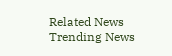Related News
Trending News